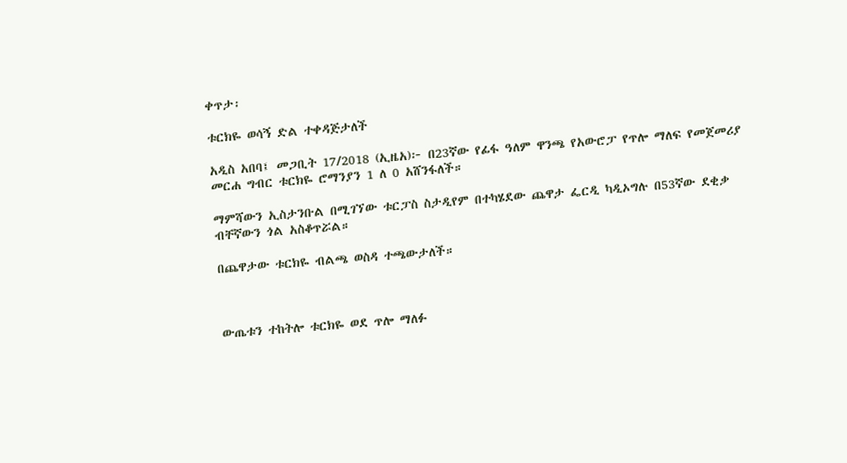ቀጥታ፡

ቱርክዬ ወሳኝ ድል ተቀዳጅታለች

አዲስ አበባ፤ መጋቢት 17/2018 (ኢዜአ)፦ በ23ኛው የፊፋ ዓለም ዋንጫ የአውሮፓ የጥሎ ማለፍ የመጀመሪያ መርሐ ግብር ቱርክዬ ሮማንያን 1 ለ 0 አሸንፋለች።

ማምሻውን ኢስታንቡል በሚገኘው ቱርፓስ ስታዲየም በተካሄደው ጨዋታ ፌርዲ ካዲኦግሉ በ53ኛው ደቂቃ ብቸኛውን ጎል አስቆጥሯል።

በጨዋታው ቱርክዬ ብልጫ ወስዳ ተጫውታለች።



ውጤቱን ተከትሎ ቱርክዬ ወደ ጥሎ ማለፉ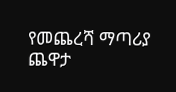የመጨረሻ ማጣሪያ ጨዋታ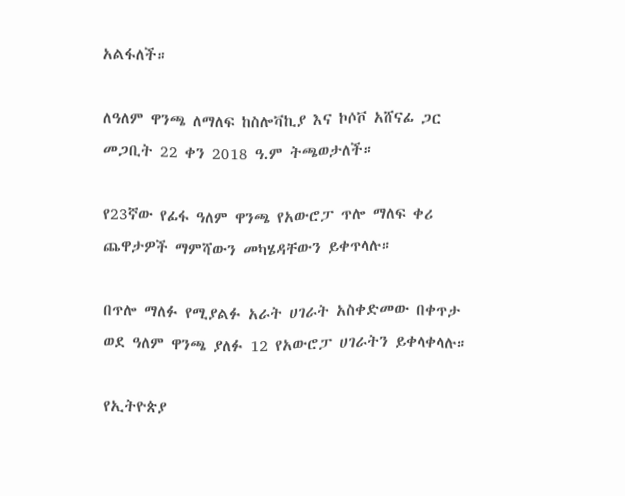አልፋለች።

ለዓለም ዋንጫ ለማለፍ ከስሎቫኪያ እና ኮሶቮ አሸናፊ ጋር መጋቢት 22 ቀን 2018 ዓ.ም ትጫወታለች።

የ23ኛው የፊፋ ዓለም ዋንጫ የአውሮፓ ጥሎ ማለፍ ቀሪ ጨዋታዎች ማምሻውን መካሄዳቸውን ይቀጥላሉ።

በጥሎ ማለፉ የሚያልፉ አራት ሀገራት አስቀድመው በቀጥታ ወደ ዓለም ዋንጫ ያለፉ 12 የአውሮፓ ሀገራትን ይቀላቀላሉ።

የኢትዮጵያ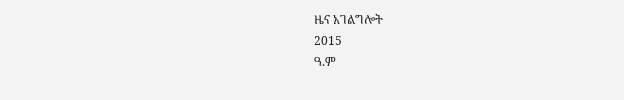ዜና አገልግሎት
2015
ዓ.ም